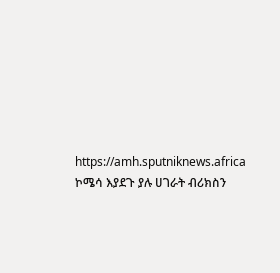https://amh.sputniknews.africa
ኮሜሳ እያደጉ ያሉ ሀገራት ብሪክስን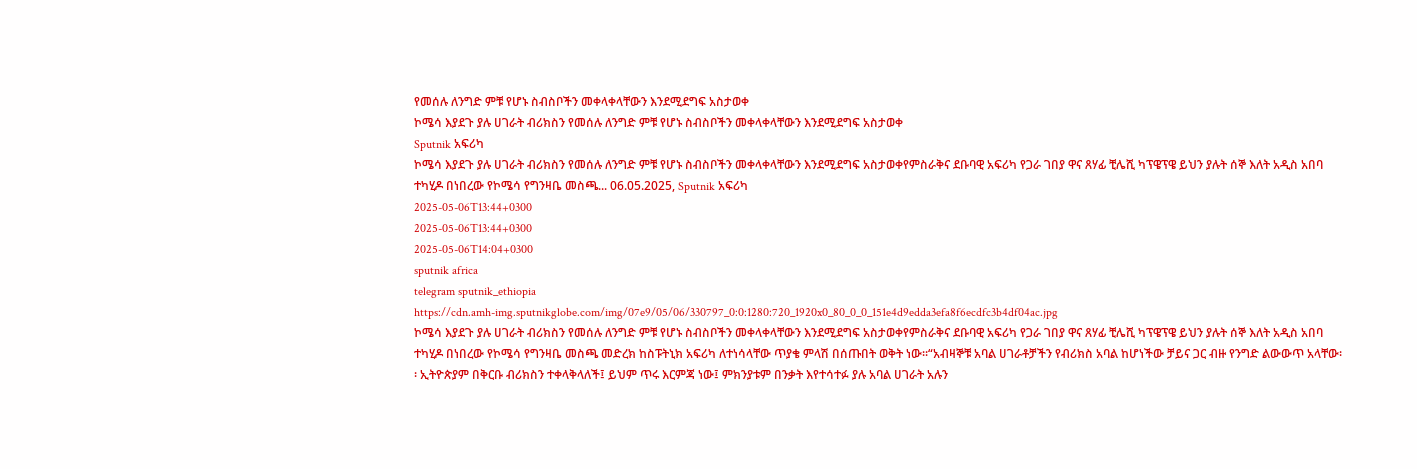የመሰሉ ለንግድ ምቹ የሆኑ ስብስቦችን መቀላቀላቸውን እንደሚደግፍ አስታወቀ
ኮሜሳ እያደጉ ያሉ ሀገራት ብሪክስን የመሰሉ ለንግድ ምቹ የሆኑ ስብስቦችን መቀላቀላቸውን እንደሚደግፍ አስታወቀ
Sputnik አፍሪካ
ኮሜሳ እያደጉ ያሉ ሀገራት ብሪክስን የመሰሉ ለንግድ ምቹ የሆኑ ስብስቦችን መቀላቀላቸውን እንደሚደግፍ አስታወቀየምስራቅና ደቡባዊ አፍሪካ የጋራ ገበያ ዋና ጸሃፊ ቺሌሺ ካፕዌፕዌ ይህን ያሉት ሰኞ እለት አዲስ አበባ ተካሂዶ በነበረው የኮሜሳ የግንዛቤ መስጫ... 06.05.2025, Sputnik አፍሪካ
2025-05-06T13:44+0300
2025-05-06T13:44+0300
2025-05-06T14:04+0300
sputnik africa
telegram sputnik_ethiopia
https://cdn.amh-img.sputnikglobe.com/img/07e9/05/06/330797_0:0:1280:720_1920x0_80_0_0_151e4d9edda3efa8f6ecdfc3b4df04ac.jpg
ኮሜሳ እያደጉ ያሉ ሀገራት ብሪክስን የመሰሉ ለንግድ ምቹ የሆኑ ስብስቦችን መቀላቀላቸውን እንደሚደግፍ አስታወቀየምስራቅና ደቡባዊ አፍሪካ የጋራ ገበያ ዋና ጸሃፊ ቺሌሺ ካፕዌፕዌ ይህን ያሉት ሰኞ እለት አዲስ አበባ ተካሂዶ በነበረው የኮሜሳ የግንዛቤ መስጫ መድረክ ከስፑትኒክ አፍሪካ ለተነሳላቸው ጥያቄ ምላሽ በሰጡበት ወቅት ነው፡፡“አብዛኞቹ አባል ሀገራቶቻችን የብሪክስ አባል ከሆነችው ቻይና ጋር ብዙ የንግድ ልውውጥ አላቸው፡፡ ኢትዮጵያም በቅርቡ ብሪክስን ተቀላቅላለች፤ ይህም ጥሩ እርምጃ ነው፤ ምክንያቱም በንቃት እየተሳተፉ ያሉ አባል ሀገራት አሉን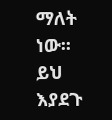ማለት ነው፡፡ ይህ እያደጉ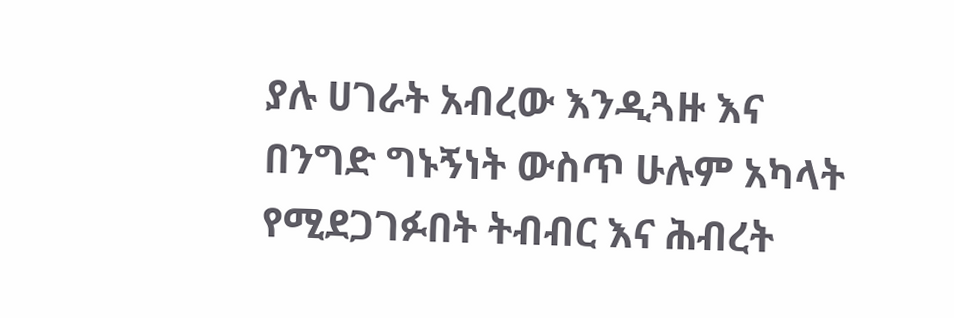ያሉ ሀገራት አብረው እንዲጓዙ እና በንግድ ግኑኝነት ውስጥ ሁሉም አካላት የሚደጋገፉበት ትብብር እና ሕብረት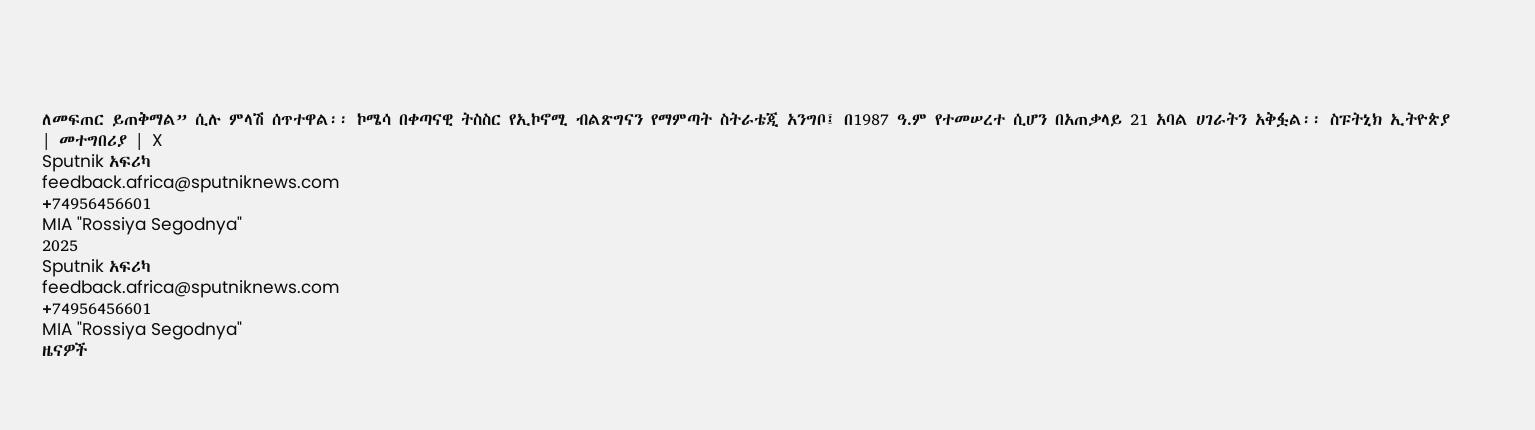ለመፍጠር ይጠቅማል” ሲሉ ምላሽ ሰጥተዋል፡፡ ኮሜሳ በቀጣናዊ ትስስር የኢኮኖሚ ብልጽግናን የማምጣት ስትራቴጂ አንግቦ፤ በ1987 ዓ.ም የተመሠረተ ሲሆን በአጠቃላይ 21 አባል ሀገራትን አቅፏል፡፡ ስፑትኒክ ኢትዮጵያ | መተግበሪያ | X
Sputnik አፍሪካ
feedback.africa@sputniknews.com
+74956456601
MIA "Rossiya Segodnya"
2025
Sputnik አፍሪካ
feedback.africa@sputniknews.com
+74956456601
MIA "Rossiya Segodnya"
ዜናዎች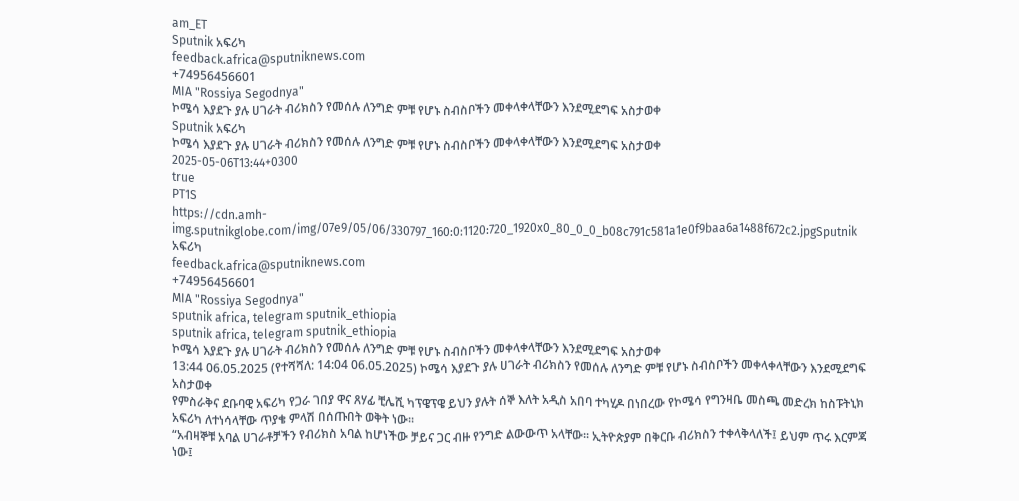am_ET
Sputnik አፍሪካ
feedback.africa@sputniknews.com
+74956456601
MIA "Rossiya Segodnya"
ኮሜሳ እያደጉ ያሉ ሀገራት ብሪክስን የመሰሉ ለንግድ ምቹ የሆኑ ስብስቦችን መቀላቀላቸውን እንደሚደግፍ አስታወቀ
Sputnik አፍሪካ
ኮሜሳ እያደጉ ያሉ ሀገራት ብሪክስን የመሰሉ ለንግድ ምቹ የሆኑ ስብስቦችን መቀላቀላቸውን እንደሚደግፍ አስታወቀ
2025-05-06T13:44+0300
true
PT1S
https://cdn.amh-img.sputnikglobe.com/img/07e9/05/06/330797_160:0:1120:720_1920x0_80_0_0_b08c791c581a1e0f9baa6a1488f672c2.jpgSputnik አፍሪካ
feedback.africa@sputniknews.com
+74956456601
MIA "Rossiya Segodnya"
sputnik africa, telegram sputnik_ethiopia
sputnik africa, telegram sputnik_ethiopia
ኮሜሳ እያደጉ ያሉ ሀገራት ብሪክስን የመሰሉ ለንግድ ምቹ የሆኑ ስብስቦችን መቀላቀላቸውን እንደሚደግፍ አስታወቀ
13:44 06.05.2025 (የተሻሻለ: 14:04 06.05.2025) ኮሜሳ እያደጉ ያሉ ሀገራት ብሪክስን የመሰሉ ለንግድ ምቹ የሆኑ ስብስቦችን መቀላቀላቸውን እንደሚደግፍ አስታወቀ
የምስራቅና ደቡባዊ አፍሪካ የጋራ ገበያ ዋና ጸሃፊ ቺሌሺ ካፕዌፕዌ ይህን ያሉት ሰኞ እለት አዲስ አበባ ተካሂዶ በነበረው የኮሜሳ የግንዛቤ መስጫ መድረክ ከስፑትኒክ አፍሪካ ለተነሳላቸው ጥያቄ ምላሽ በሰጡበት ወቅት ነው፡፡
“አብዛኞቹ አባል ሀገራቶቻችን የብሪክስ አባል ከሆነችው ቻይና ጋር ብዙ የንግድ ልውውጥ አላቸው፡፡ ኢትዮጵያም በቅርቡ ብሪክስን ተቀላቅላለች፤ ይህም ጥሩ እርምጃ ነው፤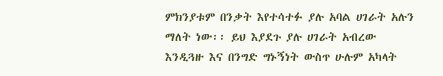ምክንያቱም በንቃት እየተሳተፉ ያሉ አባል ሀገራት አሉን ማለት ነው፡፡ ይህ እያደጉ ያሉ ሀገራት አብረው እንዲጓዙ እና በንግድ ግኑኝነት ውስጥ ሁሉም አካላት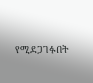የሚደጋገፉበት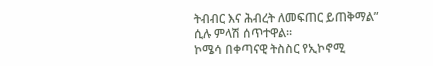ትብብር እና ሕብረት ለመፍጠር ይጠቅማል” ሲሉ ምላሽ ሰጥተዋል፡፡
ኮሜሳ በቀጣናዊ ትስስር የኢኮኖሚ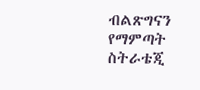ብልጽግናን የማምጣት ስትራቴጂ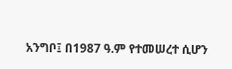አንግቦ፤ በ1987 ዓ.ም የተመሠረተ ሲሆን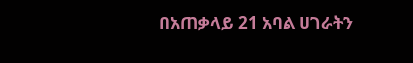በአጠቃላይ 21 አባል ሀገራትን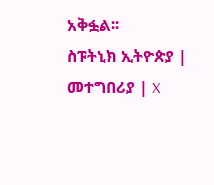አቅፏል፡፡
ስፑትኒክ ኢትዮጵያ | መተግበሪያ | X